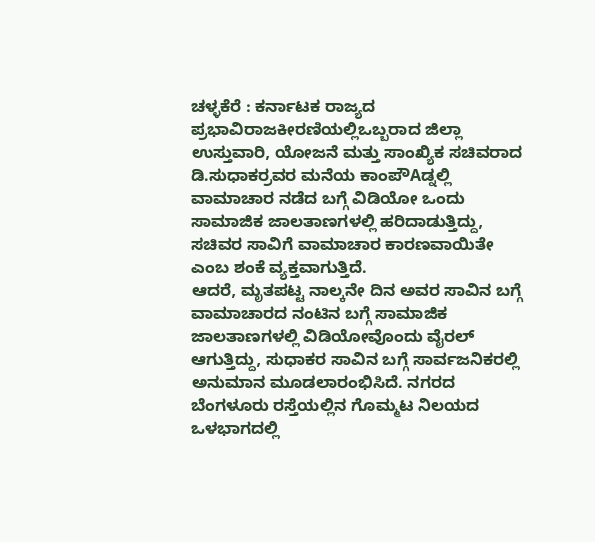ಚಳ್ಳಕೆರೆ : ಕರ್ನಾಟಕ ರಾಜ್ಯದ ಪ್ರಭಾವಿರಾಜಕೀರಣಿಯಲ್ಲಿಒಬ್ಬರಾದ ಜಿಲ್ಲಾ ಉಸ್ತುವಾರಿ, ಯೋಜನೆ ಮತ್ತು ಸಾಂಖ್ಯಿಕ ಸಚಿವರಾದ ಡಿ.ಸುಧಾಕರ್ರವರ ಮನೆಯ ಕಾಂಪೌAಡ್ನಲ್ಲಿ ವಾಮಾಚಾರ ನಡೆದ ಬಗ್ಗೆ ವಿಡಿಯೋ ಒಂದು ಸಾಮಾಜಿಕ ಜಾಲತಾಣಗಳಲ್ಲಿ ಹರಿದಾಡುತ್ತಿದ್ದು, ಸಚಿವರ ಸಾವಿಗೆ ವಾಮಾಚಾರ ಕಾರಣವಾಯಿತೇ ಎಂಬ ಶಂಕೆ ವ್ಯಕ್ತವಾಗುತ್ತಿದೆ.
ಆದರೆ, ಮೃತಪಟ್ಟ ನಾಲ್ಕನೇ ದಿನ ಅವರ ಸಾವಿನ ಬಗ್ಗೆ ವಾಮಾಚಾರದ ನಂಟಿನ ಬಗ್ಗೆ ಸಾಮಾಜಿಕ ಜಾಲತಾಣಗಳಲ್ಲಿ ವಿಡಿಯೋವೊಂದು ವೈರಲ್ ಆಗುತ್ತಿದ್ದು, ಸುಧಾಕರ ಸಾವಿನ ಬಗ್ಗೆ ಸಾರ್ವಜನಿಕರಲ್ಲಿ ಅನುಮಾನ ಮೂಡಲಾರಂಭಿಸಿದೆ. ನಗರದ ಬೆಂಗಳೂರು ರಸ್ತೆಯಲ್ಲಿನ ಗೊಮ್ಮಟ ನಿಲಯದ ಒಳಭಾಗದಲ್ಲಿ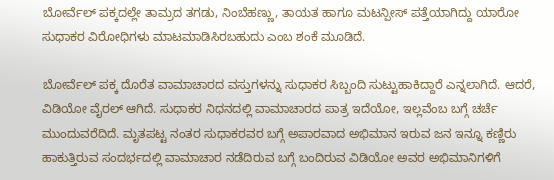ಬೋರ್ವೆಲ್ ಪಕ್ಕದಲ್ಲೇ ತಾಮ್ರದ ತಗಡು, ನಿಂಬೆಹಣ್ಣು, ತಾಯತ ಹಾಗೂ ಮಟನ್ಪೀಸ್ ಪತ್ತೆಯಾಗಿದ್ದು ಯಾರೋ ಸುಧಾಕರ ವಿರೋಧಿಗಳು ಮಾಟಮಾಡಿಸಿರಬಹುದು ಎಂಬ ಶಂಕೆ ಮೂಡಿದೆ.

ಬೋರ್ವೆಲ್ ಪಕ್ಕ ದೊರೆತ ವಾಮಾಚಾರದ ವಸ್ತುಗಳನ್ನು ಸುಧಾಕರ ಸಿಬ್ಬಂದಿ ಸುಟ್ಟುಹಾಕಿದ್ದಾರೆ ಎನ್ನಲಾಗಿದೆ. ಆದರೆ, ವಿಡಿಯೋ ವೈರಲ್ ಆಗಿದೆ. ಸುಧಾಕರ ನಿಧನದಲ್ಲಿ ವಾಮಾಚಾರದ ಪಾತ್ರ ಇದೆಯೋ, ಇಲ್ಲವೆಂಬ ಬಗ್ಗೆ ಚರ್ಚೆ ಮುಂದುವರೆದಿದೆ. ಮೃತಪಟ್ಟ ನಂತರ ಸುಧಾಕರವರ ಬಗ್ಗೆ ಅಪಾರವಾದ ಅಭಿಮಾನ ಇರುವ ಜನ ಇನ್ನೂ ಕಣ್ಣಿರು ಹಾಕುತ್ತಿರುವ ಸಂದರ್ಭದಲ್ಲಿ ವಾಮಾಚಾರ ನಡೆದಿರುವ ಬಗ್ಗೆ ಬಂದಿರುವ ವಿಡಿಯೋ ಅವರ ಅಭಿಮಾನಿಗಳಿಗೆ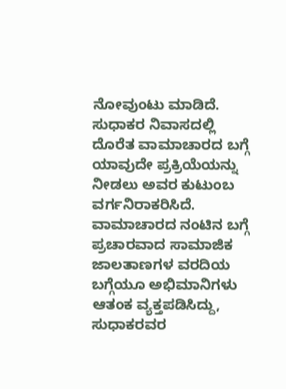ನೋವುಂಟು ಮಾಡಿದೆ.
ಸುಧಾಕರ ನಿವಾಸದಲ್ಲಿ ದೊರೆತ ವಾಮಾಚಾರದ ಬಗ್ಗೆ ಯಾವುದೇ ಪ್ರಕ್ರಿಯೆಯನ್ನು ನೀಡಲು ಅವರ ಕುಟುಂಬ ವರ್ಗನಿರಾಕರಿಸಿದೆ. ವಾಮಾಚಾರದ ನಂಟಿನ ಬಗ್ಗೆ ಪ್ರಚಾರವಾದ ಸಾಮಾಜಿಕ ಜಾಲತಾಣಗಳ ವರದಿಯ ಬಗ್ಗೆಯೂ ಅಭಿಮಾನಿಗಳು ಆತಂಕ ವ್ಯಕ್ತಪಡಿಸಿದ್ದು, ಸುಧಾಕರವರ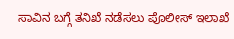ಸಾವಿನ ಬಗ್ಗೆ ತನಿಖೆ ನಡೆಸಲು ಪೊಲೀಸ್ ಇಲಾಖೆ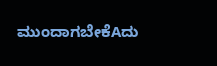ಮುಂದಾಗಬೇಕೆAದು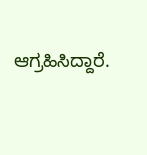ಆಗ್ರಹಿಸಿದ್ದಾರೆ.